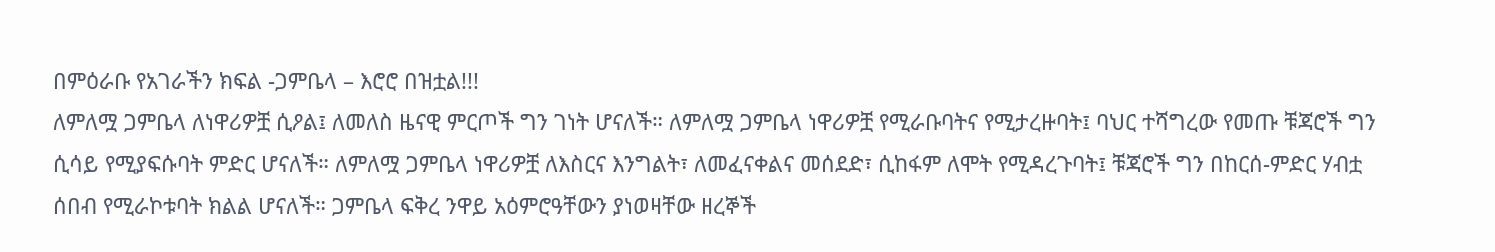በምዕራቡ የአገራችን ክፍል -ጋምቤላ – እሮሮ በዝቷል!!!
ለምለሟ ጋምቤላ ለነዋሪዎቿ ሲዖል፤ ለመለስ ዜናዊ ምርጦች ግን ገነት ሆናለች። ለምለሟ ጋምቤላ ነዋሪዎቿ የሚራቡባትና የሚታረዙባት፤ ባህር ተሻግረው የመጡ ቹጃሮች ግን ሲሳይ የሚያፍሱባት ምድር ሆናለች። ለምለሟ ጋምቤላ ነዋሪዎቿ ለእስርና እንግልት፣ ለመፈናቀልና መሰደድ፣ ሲከፋም ለሞት የሚዳረጉባት፤ ቹጃሮች ግን በከርሰ-ምድር ሃብቷ ሰበብ የሚራኮቱባት ክልል ሆናለች። ጋምቤላ ፍቅረ ንዋይ አዕምሮዓቸውን ያነወዛቸው ዘረኞች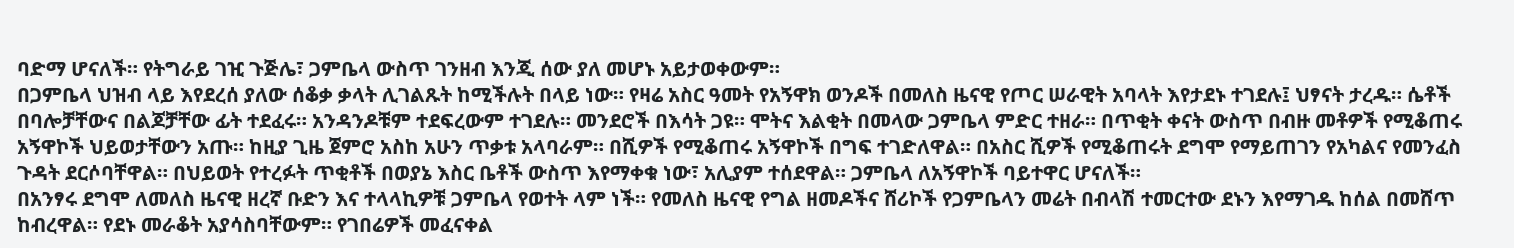ባድማ ሆናለች። የትግራይ ገዢ ጉጅሌ፣ ጋምቤላ ውስጥ ገንዘብ እንጂ ሰው ያለ መሆኑ አይታወቀውም።
በጋምቤላ ህዝብ ላይ እየደረሰ ያለው ሰቆቃ ቃላት ሊገልጹት ከሚችሉት በላይ ነው። የዛሬ አስር ዓመት የአኝዋክ ወንዶች በመለስ ዜናዊ የጦር ሠራዊት አባላት እየታደኑ ተገደሉ፤ ህፃናት ታረዱ። ሴቶች በባሎቻቸውና በልጆቻቸው ፊት ተደፈሩ። አንዳንዶቹም ተደፍረውም ተገደሉ። መንደሮች በእሳት ጋዩ። ሞትና እልቂት በመላው ጋምቤላ ምድር ተዘራ። በጥቂት ቀናት ውስጥ በብዙ መቶዎች የሚቆጠሩ አኝዋኮች ህይወታቸውን አጡ። ከዚያ ጊዜ ጀምሮ አስከ አሁን ጥቃቱ አላባራም። በሺዎች የሚቆጠሩ አኝዋኮች በግፍ ተገድለዋል። በአስር ሺዎች የሚቆጠሩት ደግሞ የማይጠገን የአካልና የመንፈስ ጉዳት ደርሶባቸዋል። በህይወት የተረፉት ጥቂቶች በወያኔ እስር ቤቶች ውስጥ እየማቀቁ ነው፣ አሊያም ተሰደዋል። ጋምቤላ ለአኝዋኮች ባይተዋር ሆናለች።
በአንፃሩ ደግሞ ለመለስ ዜናዊ ዘረኛ ቡድን እና ተላላኪዎቹ ጋምቤላ የወተት ላም ነች። የመለስ ዜናዊ የግል ዘመዶችና ሸሪኮች የጋምቤላን መሬት በብላሽ ተመርተው ደኑን እየማገዱ ከሰል በመሸጥ ከብረዋል። የደኑ መራቆት አያሳስባቸውም። የገበሬዎች መፈናቀል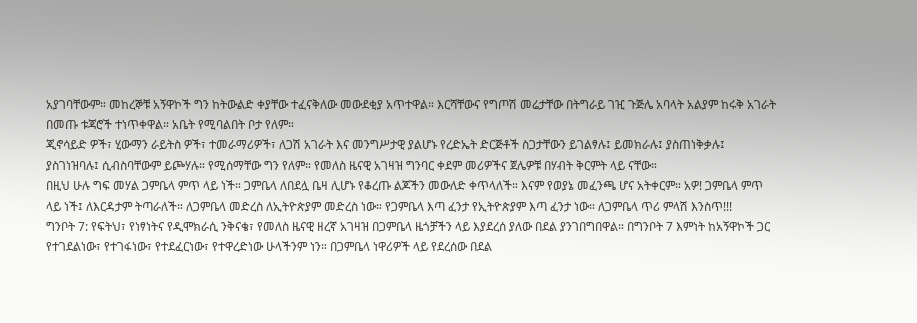አያገባቸውም። መከረኞቹ አኝዋኮች ግን ከትውልድ ቀያቸው ተፈናቅለው መውደቂያ አጥተዋል። እርሻቸውና የግጦሽ መሬታቸው በትግራይ ገዢ ጉጅሌ አባላት አልያም ከሩቅ አገራት በመጡ ቱጃሮች ተነጥቀዋል። አቤት የሚባልበት ቦታ የለም።
ጂኖሳይድ ዎች፣ ሂውማን ራይትስ ዎች፣ ተመራማሪዎች፣ ለጋሽ አገራት እና መንግሥታዊ ያልሆኑ የረድኤት ድርጅቶች ስጋታቸውን ይገልፃሉ፤ ይመክራሉ፤ ያስጠነቅቃሉ፤ ያስገነዝባሉ፤ ሲብስባቸውም ይጮሃሉ። የሚሰማቸው ግን የለም። የመለስ ዜናዊ አገዛዝ ግንባር ቀደም መሪዎችና ጀሌዎቹ በሃብት ቅርምት ላይ ናቸው።
በዚህ ሁሉ ግፍ መሃል ጋምቤላ ምጥ ላይ ነች። ጋምቤላ ለበደሏ ቤዛ ሊሆኑ የቆረጡ ልጆችን መውለድ ቀጥላለች። እናም የወያኔ መፈንጫ ሆና አትቀርም። አዎ! ጋምቤላ ምጥ ላይ ነች፤ ለእርዳታም ትጣራለች። ለጋምቤላ መድረስ ለኢትዮጵያም መድረስ ነው። የጋምቤላ እጣ ፈንታ የኢትዮጵያም እጣ ፈንታ ነው። ለጋምቤላ ጥሪ ምላሽ እንስጥ!!!
ግንቦት 7: የፍትህ፣ የነፃነትና የዲሞክራሲ ንቅናቄ፣ የመለስ ዜናዊ ዘረኛ አገዛዝ በጋምቤላ ዜጎቻችን ላይ እያደረሰ ያለው በደል ያንገበግበዋል። በግንቦት 7 እምነት ከአኝዋኮች ጋር የተገደልነው፣ የተገፋነው፣ የተደፈርነው፣ የተዋረድነው ሁላችንም ነን። በጋምቤላ ነዋሪዎች ላይ የደረሰው በደል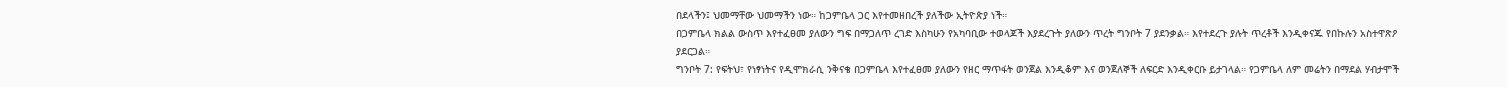በደላችን፤ ህመማቸው ህመማችን ነው። ከጋምቤላ ጋር እየተመዘበረች ያለችው ኢትዮጵያ ነች።
በጋምቤላ ክልል ውስጥ እየተፈፀመ ያለውን ግፍ በማጋለጥ ረገድ እስካሁን የአካባቢው ተወላጆች እያደረጉት ያለውን ጥረት ግንቦት 7 ያደንቃል። እየተደረጉ ያሉት ጥረቶች እንዲቀናጁ የበኩሉን አስተዋጽዖ ያደርጋል።
ግንቦት 7: የፍትህ፣ የነፃነትና የዲሞክራሲ ንቅናቄ በጋምቤላ እየተፈፀመ ያለውን የዘር ማጥፋት ወንጀል እንዲቆም እና ወንጀለኞች ለፍርድ እንዲቀርቡ ይታገላል። የጋምቤላ ለም መሬትን በማደል ሃብታሞች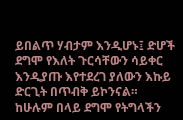ይበልጥ ሃብታም እንዲሆኑ፤ ድሆች ደግሞ የእለት ጉርሳቸውን ሳይቀር እንዲያጡ እየተደረገ ያለውን እኩይ ድርጊት በጥብቅ ይኮንናል።
ከሁሉም በላይ ደግሞ የትግላችን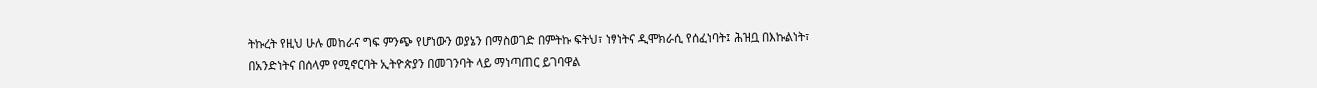ትኩረት የዚህ ሁሉ መከራና ግፍ ምንጭ የሆነውን ወያኔን በማስወገድ በምትኩ ፍትህ፣ ነፃነትና ዲሞክራሲ የሰፈነባት፤ ሕዝቧ በእኩልነት፣ በአንድነትና በሰላም የሚኖርባት ኢትዮጵያን በመገንባት ላይ ማነጣጠር ይገባዋል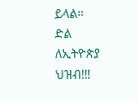ይላል።
ድል ለኢትዮጵያ ህዝብ!!!